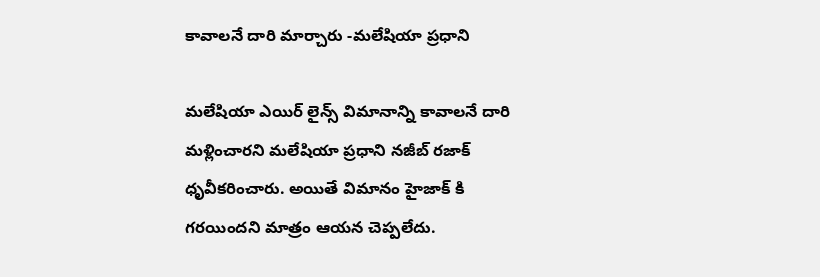కావాలనే దారి మార్చారు -మలేషియా ప్రధాని

మలేషియా ఎయిర్ లైన్స్ విమానాన్ని కావాలనే దారి మళ్లించారని మలేషియా ప్రధాని నజీబ్ రజాక్ ధృవీకరించారు. అయితే విమానం హైజాక్ కి గరయిందని మాత్రం ఆయన చెప్పలేదు.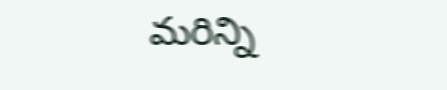మరిన్ని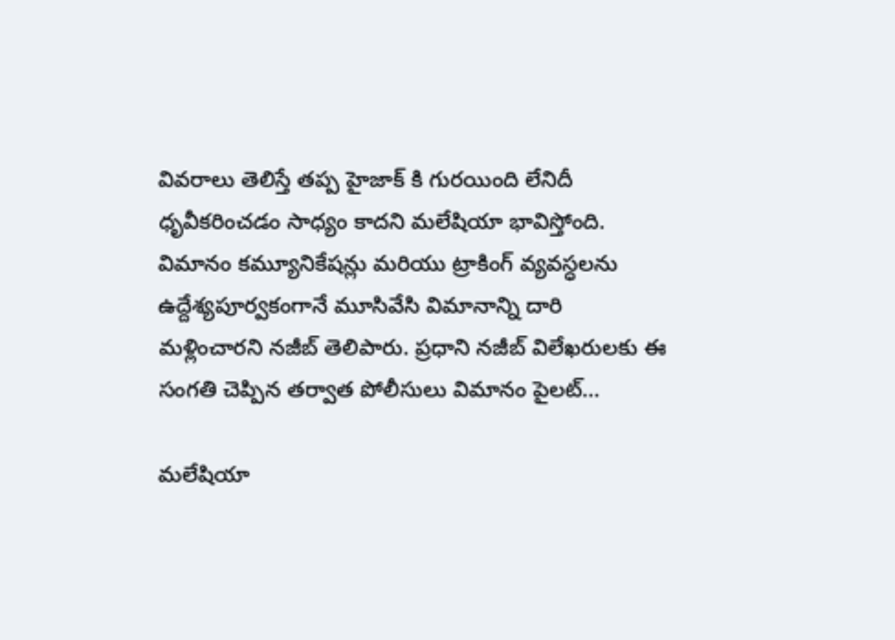వివరాలు తెలిస్తే తప్ప హైజాక్ కి గురయింది లేనిదీ ధృవీకరించడం సాధ్యం కాదని మలేషియా భావిస్తోంది. విమానం కమ్యూనికేషన్లు మరియు ట్రాకింగ్ వ్యవస్ధలను ఉద్దేశ్యపూర్వకంగానే మూసివేసి విమానాన్ని దారి మళ్లించారని నజీబ్ తెలిపారు. ప్రధాని నజీబ్ విలేఖరులకు ఈ సంగతి చెప్పిన తర్వాత పోలీసులు విమానం పైలట్…

మలేషియా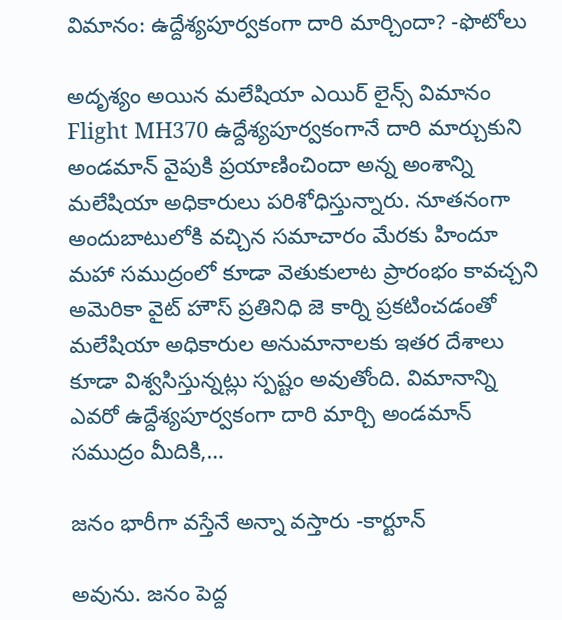విమానం: ఉద్దేశ్యపూర్వకంగా దారి మార్చిందా? -ఫొటోలు

అదృశ్యం అయిన మలేషియా ఎయిర్ లైన్స్ విమానం Flight MH370 ఉద్దేశ్యపూర్వకంగానే దారి మార్చుకుని అండమాన్ వైపుకి ప్రయాణించిందా అన్న అంశాన్ని మలేషియా అధికారులు పరిశోధిస్తున్నారు. నూతనంగా అందుబాటులోకి వచ్చిన సమాచారం మేరకు హిందూ మహా సముద్రంలో కూడా వెతుకులాట ప్రారంభం కావచ్చని అమెరికా వైట్ హౌస్ ప్రతినిధి జె కార్ని ప్రకటించడంతో మలేషియా అధికారుల అనుమానాలకు ఇతర దేశాలు కూడా విశ్వసిస్తున్నట్లు స్పష్టం అవుతోంది. విమానాన్ని ఎవరో ఉద్దేశ్యపూర్వకంగా దారి మార్చి అండమాన్ సముద్రం మీదికి,…

జనం భారీగా వస్తేనే అన్నా వస్తారు -కార్టూన్

అవును. జనం పెద్ద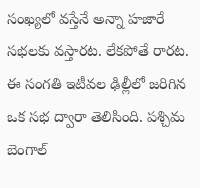సంఖ్యలో వస్తేనే అన్నా హజారే సభలకు వస్తారట. లేకపోతే రారట. ఈ సంగతి ఇటీవల ఢిల్లీలో జరిగిన ఒక సభ ద్వారా తెలిసింది. పశ్చిమ బెంగాల్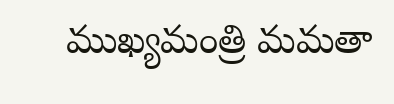ముఖ్యమంత్రి మమతా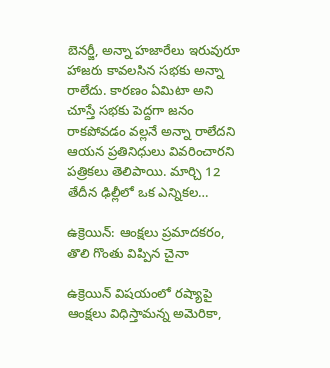బెనర్జీ, అన్నా హజారేలు ఇరువురూ హాజరు కావలసిన సభకు అన్నా రాలేదు. కారణం ఏమిటా అని చూస్తే సభకు పెద్దగా జనం రాకపోవడం వల్లనే అన్నా రాలేదని ఆయన ప్రతినిధులు వివరించారని పత్రికలు తెలిపాయి. మార్చి 12 తేదీన ఢిల్లీలో ఒక ఎన్నికల…

ఉక్రెయిన్: ఆంక్షలు ప్రమాదకరం, తొలి గొంతు విప్పిన చైనా

ఉక్రెయిన్ విషయంలో రష్యాపై ఆంక్షలు విధిస్తామన్న అమెరికా,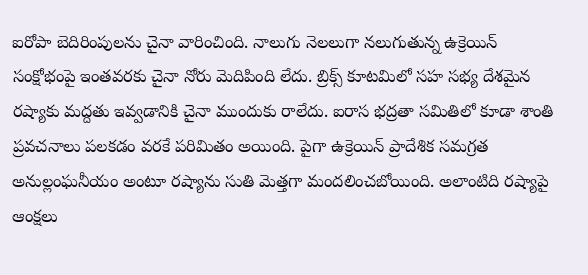ఐరోపా బెదిరింపులను చైనా వారించింది. నాలుగు నెలలుగా నలుగుతున్న ఉక్రెయిన్ సంక్షోభంపై ఇంతవరకు చైనా నోరు మెదిపింది లేదు. బ్రిక్స్ కూటమిలో సహ సభ్య దేశమైన రష్యాకు మద్దతు ఇవ్వడానికి చైనా ముందుకు రాలేదు. ఐరాస భద్రతా సమితిలో కూడా శాంతి ప్రవచనాలు పలకడం వరకే పరిమితం అయింది. పైగా ఉక్రెయిన్ ప్రాదేశిక సమగ్రత అనుల్లంఘనీయం అంటూ రష్యాను సుతి మెత్తగా మందలించబోయింది. అలాంటిది రష్యాపై ఆంక్షలు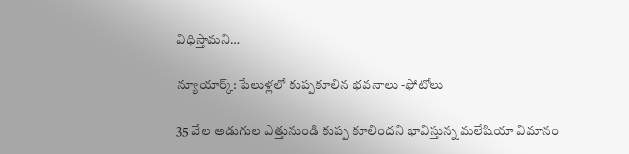విధిస్తామని…

న్యూయార్క్: పేలుళ్లలో కుప్పకూలిన భవనాలు -ఫోటోలు

35 వేల అడుగుల ఎత్తునుండి కుప్ప కూలిందని భావిస్తున్న మలేషియా విమానం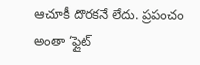ఆచూకీ దొరకనే లేదు. ప్రపంచం అంతా ‘ఫ్లైట్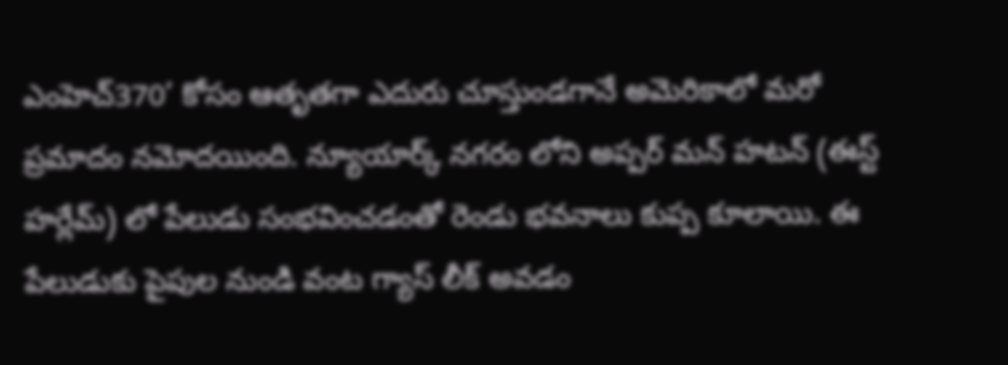ఎం‌హెచ్370’ కోసం ఆతృతగా ఎదురు చూస్తుండగానే అమెరికాలో మరో ప్రమాదం నమోదయింది. న్యూయార్క్ నగరం లోని అప్పర్ మన్ హటన్ (ఈస్ట్ హర్లేమ్) లో పేలుడు సంభవించడంతో రెండు భవనాలు కుప్ప కూలాయి. ఈ పేలుడుకు పైపుల నుండి వంట గ్యాస్ లీక్ అవడం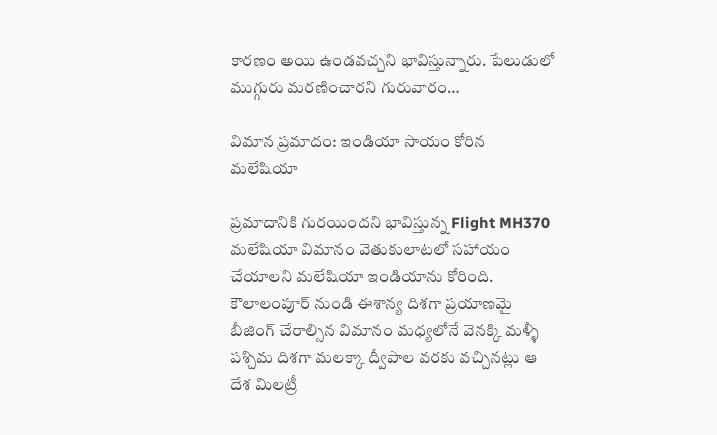కారణం అయి ఉండవచ్చని భావిస్తున్నారు. పేలుడులో ముగ్గురు మరణించారని గురువారం…

విమాన ప్రమాదం: ఇండియా సాయం కోరిన మలేషియా

ప్రమాదానికి గురయిందని భావిస్తున్న Flight MH370 మలేషియా విమానం వెతుకులాటలో సహాయం చేయాలని మలేషియా ఇండియాను కోరింది. కౌలాలంపూర్ నుండి ఈశాన్య దిశగా ప్రయాణమై బీజింగ్ చేరాల్సిన విమానం మధ్యలోనే వెనక్కి మళ్ళీ పశ్చిమ దిశగా మలక్కా ద్వీపాల వరకు వచ్చినట్లు ఆ దేశ మిలట్రీ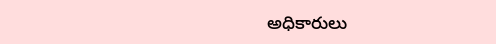అధికారులు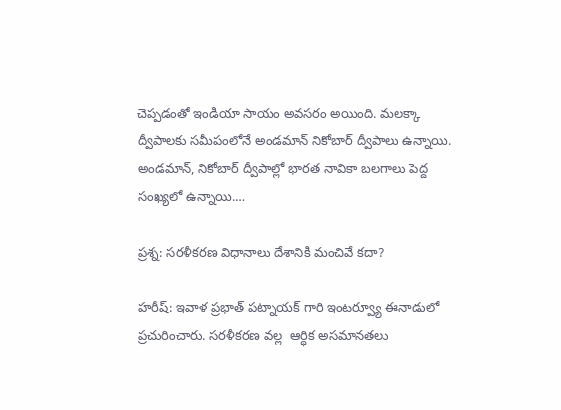చెప్పడంతో ఇండియా సాయం అవసరం అయింది. మలక్కా ద్వీపాలకు సమీపంలోనే అండమాన్ నికోబార్ ద్వీపాలు ఉన్నాయి. అండమాన్, నికోబార్ ద్వీపాల్లో భారత నావికా బలగాలు పెద్ద సంఖ్యలో ఉన్నాయి.…

ప్రశ్న: సరళీకరణ విధానాలు దేశానికి మంచివే కదా?

హరీష్: ఇవాళ ప్రభాత్ పట్నాయక్ గారి ఇంటర్వ్యూ ఈనాడులో ప్రచురించారు. సరళీకరణ వల్ల  ఆర్ధిక అసమానతలు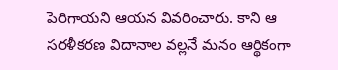పెరిగాయని ఆయన వివరించారు. కాని ఆ సరళీకరణ విదానాల వల్లనే మనం ఆర్థికంగా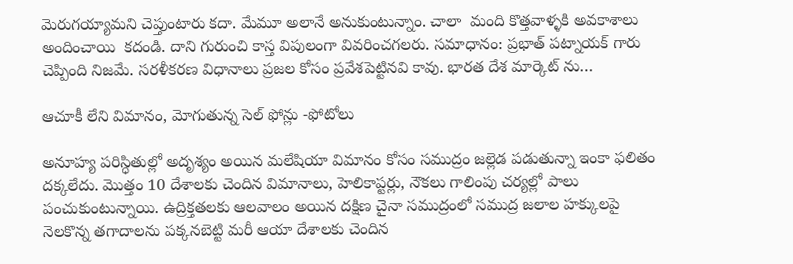మెరుగయ్యామని చెప్తుంటారు కదా. మేమూ అలానే అనుకుంటున్నాం. చాలా  మంది కొత్తవాళ్ళకి అవకాశాలు అందించాయి  కదండి. దాని గురుంచి కాస్త విపులంగా వివరించగలరు. సమాధానం: ప్రభాత్ పట్నాయక్ గారు చెప్పింది నిజమే. సరళీకరణ విధానాలు ప్రజల కోసం ప్రవేశపెట్టినవి కావు. భారత దేశ మార్కెట్ ను…

ఆచూకీ లేని విమానం, మోగుతున్న సెల్ ఫోన్లు -ఫోటోలు

అనూహ్య పరిస్ధితుల్లో అదృశ్యం అయిన మలేషియా విమానం కోసం సముద్రం జల్లెడ పడుతున్నా ఇంకా ఫలితం దక్కలేదు. మొత్తం 10 దేశాలకు చెందిన విమానాలు, హెలికాప్టర్లు, నౌకలు గాలింపు చర్యల్లో పాలు పంచుకుంటున్నాయి. ఉద్రిక్తతలకు ఆలవాలం అయిన దక్షిణ చైనా సముద్రంలో సముద్ర జలాల హక్కులపై నెలకొన్న తగాదాలను పక్కనబెట్టి మరీ ఆయా దేశాలకు చెందిన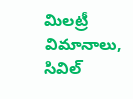మిలట్రీ విమానాలు, సివిల్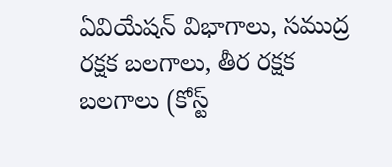ఏవియేషన్ విభాగాలు, సముద్ర రక్షక బలగాలు, తీర రక్షక బలగాలు (కోస్ట్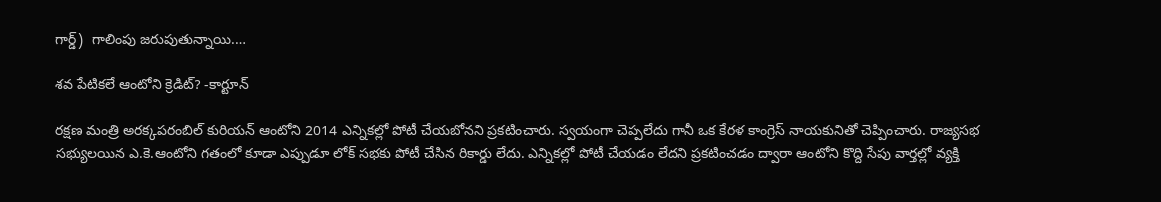గార్డ్)  గాలింపు జరుపుతున్నాయి.…

శవ పేటికలే ఆంటోని క్రెడిట్? -కార్టూన్

రక్షణ మంత్రి అరక్కపరంబిల్ కురియన్ ఆంటోని 2014 ఎన్నికల్లో పోటీ చేయబోనని ప్రకటించారు. స్వయంగా చెప్పలేదు గానీ ఒక కేరళ కాంగ్రెస్ నాయకునితో చెప్పించారు. రాజ్యసభ సభ్యులయిన ఎ.కె.ఆంటోని గతంలో కూడా ఎప్పుడూ లోక్ సభకు పోటీ చేసిన రికార్డు లేదు. ఎన్నికల్లో పోటీ చేయడం లేదని ప్రకటించడం ద్వారా ఆంటోని కొద్ది సేపు వార్తల్లో వ్యక్తి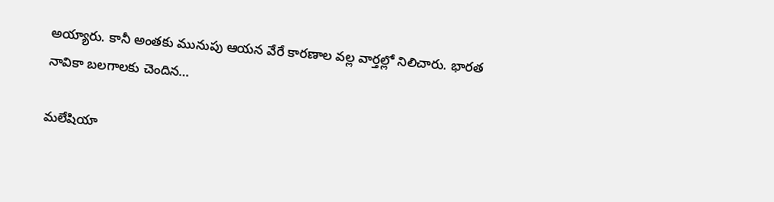అయ్యారు. కానీ అంతకు మునుపు ఆయన వేరే కారణాల వల్ల వార్తల్లో నిలిచారు. భారత నావికా బలగాలకు చెందిన…

మలేషియా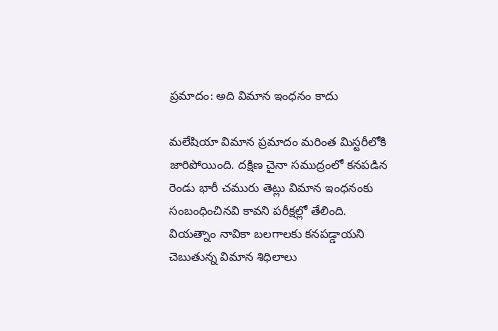ప్రమాదం: అది విమాన ఇంధనం కాదు

మలేషియా విమాన ప్రమాదం మరింత మిస్టరీలోకి జారిపోయింది. దక్షిణ చైనా సముద్రంలో కనపడిన రెండు భారీ చమురు తెట్లు విమాన ఇంధనంకు సంబంధించినవి కావని పరీక్షల్లో తేలింది. వియత్నాం నావికా బలగాలకు కనపడ్డాయని చెబుతున్న విమాన శిధిలాలు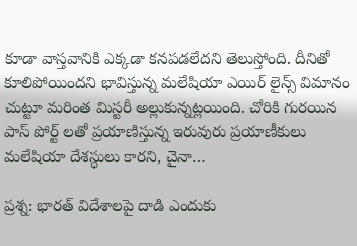కూడా వాస్తవానికి ఎక్కడా కనపడలేదని తెలుస్తోంది. దీనితో కూలిపోయిందని భావిస్తున్న మలేషియా ఎయిర్ లైన్స్ విమానం చుట్టూ మరింత మిస్టరీ అల్లుకున్నట్లయింది. చోరికి గురయిన పాస్ పోర్ట్ లతో ప్రయాణిస్తున్న ఇరువురు ప్రయాణీకులు మలేషియా దేశస్ధులు కారని, చైనా…

ప్రశ్న: భారత్ విదేశాలపై దాడి ఎందుకు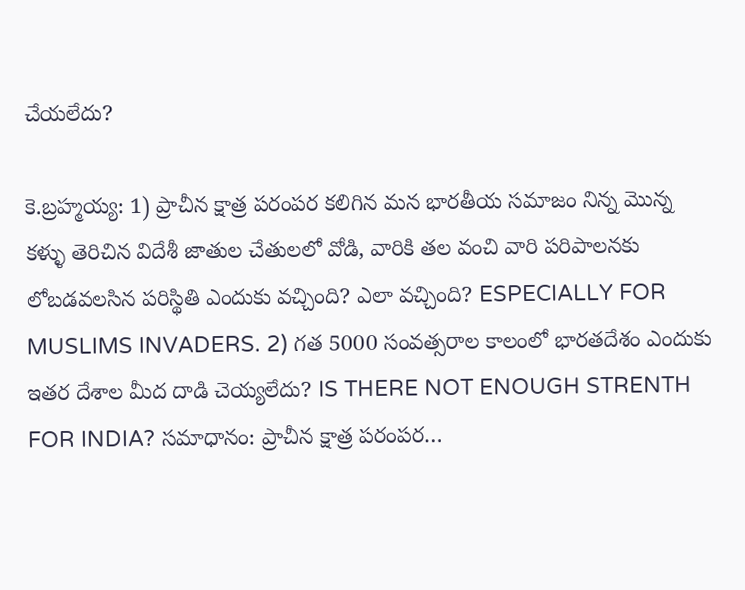చేయలేదు?

కె.బ్రహ్మయ్య: 1) ప్రాచీన క్షాత్ర పరంపర కలిగిన మన భారతీయ సమాజం నిన్న మొన్న కళ్ళు తెరిచిన విదేశీ జాతుల చేతులలో వోడి, వారికి తల వంచి వారి పరిపాలనకు లోబడవలసిన పరిస్థితి ఎందుకు వచ్చింది? ఎలా వచ్చింది? ESPECIALLY FOR MUSLIMS INVADERS. 2) గత 5000 సంవత్సరాల కాలంలో భారతదేశం ఎందుకు ఇతర దేశాల మీద దాడి చెయ్యలేదు? IS THERE NOT ENOUGH STRENTH FOR INDIA? సమాధానం: ప్రాచీన క్షాత్ర పరంపర…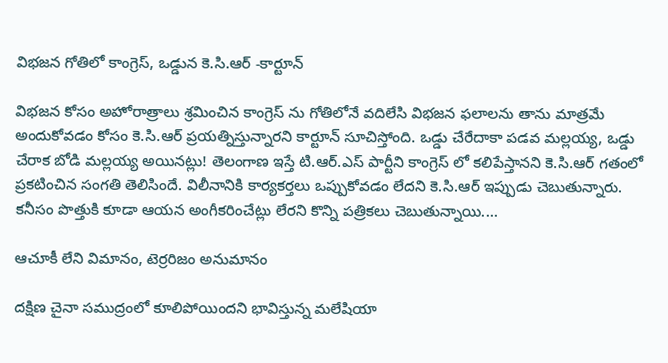విభజన గోతిలో కాంగ్రెస్, ఒడ్డున కె.సి.ఆర్ -కార్టూన్

విభజన కోసం అహోరాత్రాలు శ్రమించిన కాంగ్రెస్ ను గోతిలోనే వదిలేసి విభజన ఫలాలను తాను మాత్రమే అందుకోవడం కోసం కె.సి.ఆర్ ప్రయత్నిస్తున్నారని కార్టూన్ సూచిస్తోంది. ఒడ్డు చేరేదాకా పడవ మల్లయ్య, ఒడ్డు చేరాక బోడి మల్లయ్య అయినట్లు! తెలంగాణ ఇస్తే టి.ఆర్.ఎస్ పార్టీని కాంగ్రెస్ లో కలిపేస్తానని కె.సి.ఆర్ గతంలో ప్రకటించిన సంగతి తెలిసిందే. విలీనానికి కార్యకర్తలు ఒప్పుకోవడం లేదని కె.సి.ఆర్ ఇప్పుడు చెబుతున్నారు. కనీసం పొత్తుకి కూడా ఆయన అంగీకరించేట్లు లేరని కొన్ని పత్రికలు చెబుతున్నాయి.…

ఆచూకీ లేని విమానం, టెర్రరిజం అనుమానం

దక్షిణ చైనా సముద్రంలో కూలిపోయిందని భావిస్తున్న మలేషియా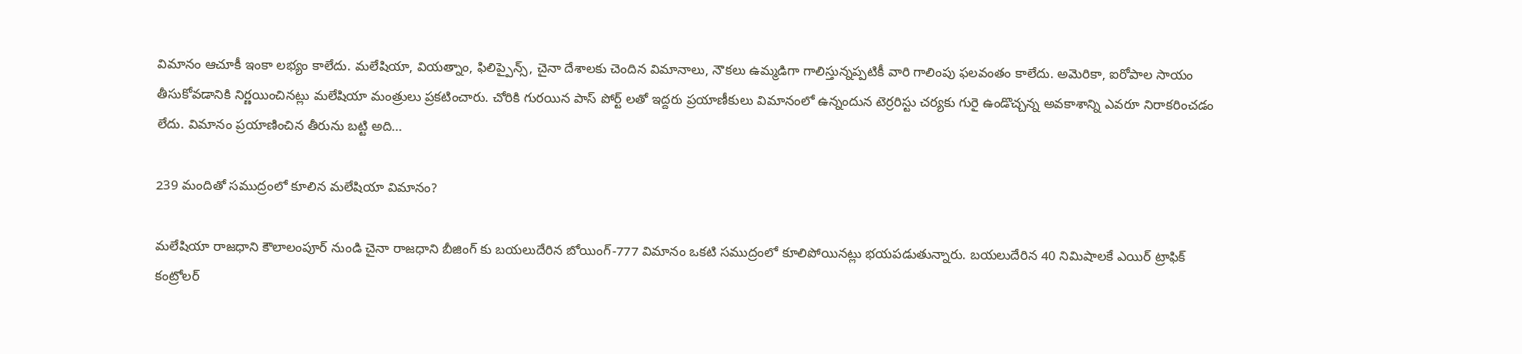విమానం ఆచూకీ ఇంకా లభ్యం కాలేదు. మలేషియా, వియత్నాం, ఫిలిప్పైన్స్, చైనా దేశాలకు చెందిన విమానాలు, నౌకలు ఉమ్మడిగా గాలిస్తున్నప్పటికీ వారి గాలింపు ఫలవంతం కాలేదు. అమెరికా, ఐరోపాల సాయం తీసుకోవడానికి నిర్ణయించినట్లు మలేషియా మంత్రులు ప్రకటించారు. చోరికి గురయిన పాస్ పోర్ట్ లతో ఇద్దరు ప్రయాణీకులు విమానంలో ఉన్నందున టెర్రరిస్టు చర్యకు గురై ఉండొచ్చన్న అవకాశాన్ని ఎవరూ నిరాకరించడం లేదు. విమానం ప్రయాణించిన తీరును బట్టి అది…

239 మందితో సముద్రంలో కూలిన మలేషియా విమానం?

మలేషియా రాజధాని కౌలాలంపూర్ నుండి చైనా రాజధాని బీజింగ్ కు బయలుదేరిన బోయింగ్-777 విమానం ఒకటి సముద్రంలో కూలిపోయినట్లు భయపడుతున్నారు. బయలుదేరిన 40 నిమిషాలకే ఎయిర్ ట్రాఫిక్ కంట్రోలర్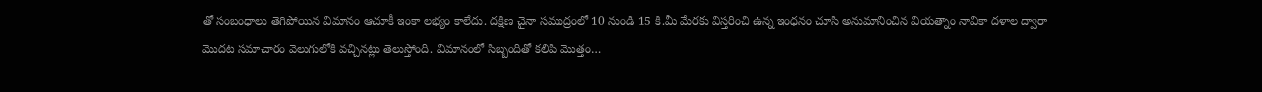తో సంబంధాలు తెగిపోయిన విమానం ఆచూకీ ఇంకా లభ్యం కాలేదు. దక్షిణ చైనా సముద్రంలో 10 నుండి 15 కి.మీ మేరకు విస్తరించి ఉన్న ఇంధనం చూసి అనుమానించిన వియత్నాం నావికా దళాల ద్వారా మొదట సమాచారం వెలుగులోకి వచ్చినట్లు తెలుస్తోంది. విమానంలో సిబ్బందితో కలిపి మొత్తం…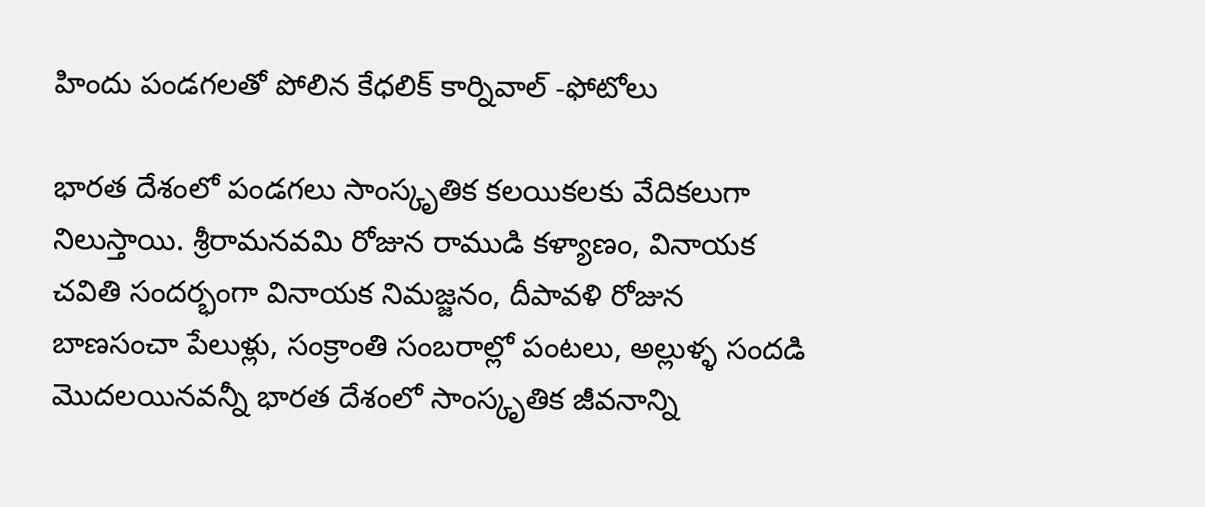హిందు పండగలతో పోలిన కేధలిక్ కార్నివాల్ -ఫోటోలు

భారత దేశంలో పండగలు సాంస్కృతిక కలయికలకు వేదికలుగా నిలుస్తాయి. శ్రీరామనవమి రోజున రాముడి కళ్యాణం, వినాయక చవితి సందర్భంగా వినాయక నిమజ్జనం, దీపావళి రోజున బాణసంచా పేలుళ్లు, సంక్రాంతి సంబరాల్లో పంటలు, అల్లుళ్ళ సందడి మొదలయినవన్నీ భారత దేశంలో సాంస్కృతిక జీవనాన్ని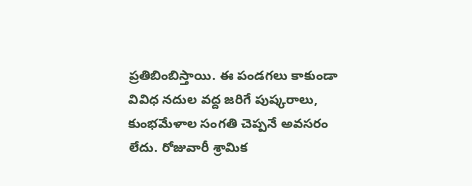ప్రతిబింబిస్తాయి. ఈ పండగలు కాకుండా వివిధ నదుల వద్ద జరిగే పుష్కరాలు, కుంభమేళాల సంగతి చెప్పనే అవసరం లేదు. రోజువారీ శ్రామిక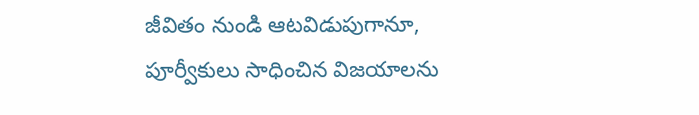జీవితం నుండి ఆటవిడుపుగానూ, పూర్వీకులు సాధించిన విజయాలను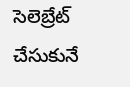సెలెబ్రేట్ చేసుకునే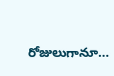రోజులుగానూ…